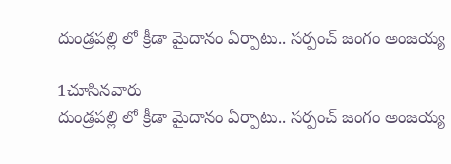దుండ్రపల్లి లో క్రీడా మైదానం ఏర్పాటు.. సర్పంచ్ జంగం అంజయ్య

1చూసినవారు
దుండ్రపల్లి లో క్రీడా మైదానం ఏర్పాటు.. సర్పంచ్ జంగం అంజయ్య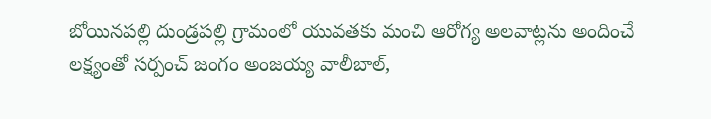బోయినపల్లి దుండ్రపల్లి గ్రామంలో యువతకు మంచి ఆరోగ్య అలవాట్లను అందించే లక్ష్యంతో సర్పంచ్ జంగం అంజయ్య వాలీబాల్,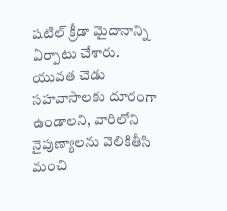షటిల్ క్రీడా మైదానాన్ని ఏర్పాటు చేశారు. యువత చెడు సహవాసాలకు దూరంగా ఉండాలని, వారిలోని నైపుణ్యాలను వెలికితీసి మంచి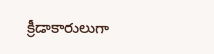క్రీడాకారులుగా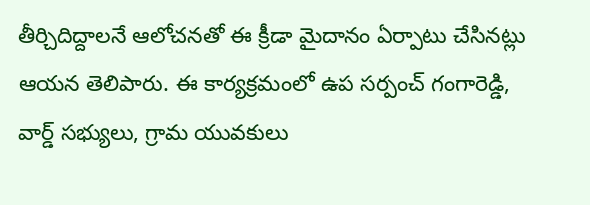తీర్చిదిద్దాలనే ఆలోచనతో ఈ క్రీడా మైదానం ఏర్పాటు చేసినట్లు ఆయన తెలిపారు. ఈ కార్యక్రమంలో ఉప సర్పంచ్ గంగారెడ్డి, వార్డ్ సభ్యులు, గ్రామ యువకులు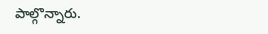పాల్గొన్నారు.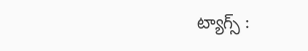ట్యాగ్స్ :